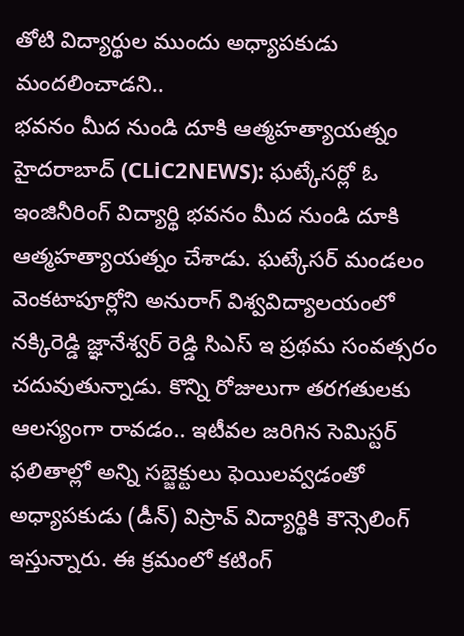తోటి విద్యార్థుల ముందు అధ్యాపకుడు మందలించాడని..
భవనం మీద నుండి దూకి ఆత్మహత్యాయత్నం
హైదరాబాద్ (CLiC2NEWS): ఘట్కేసర్లో ఓ ఇంజినీరింగ్ విద్యార్థి భవనం మీద నుండి దూకి ఆత్మహత్యాయత్నం చేశాడు. ఘట్కేసర్ మండలం వెంకటాపూర్లోని అనురాగ్ విశ్వవిద్యాలయంలో నక్కిరెడ్డి జ్ఞానేశ్వర్ రెడ్డి సిఎస్ ఇ ప్రథమ సంవత్సరం చదువుతున్నాడు. కొన్ని రోజులుగా తరగతులకు ఆలస్యంగా రావడం.. ఇటీవల జరిగిన సెమిస్టర్ ఫలితాల్లో అన్ని సబ్జెక్టులు ఫెయిలవ్వడంతో అధ్యాపకుడు (డీన్) విస్రావ్ విద్యార్థికి కౌన్సెలింగ్ ఇస్తున్నారు. ఈ క్రమంలో కటింగ్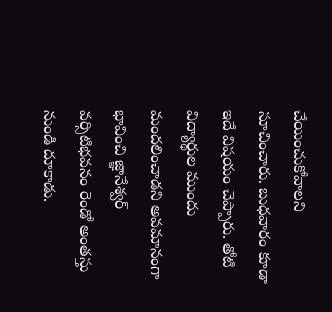చేయించుకోవాలని సూచించారు. బుధవారం కూడా ఇదే విషయం చెప్పారు. తోటి విద్యార్థుల ముందు మందలించాడని అవమానంగా భావించి జ్ఞానేశ్వర్ వర్సిటిభవనం రెండో అంతస్తు నుండి దూకాడు.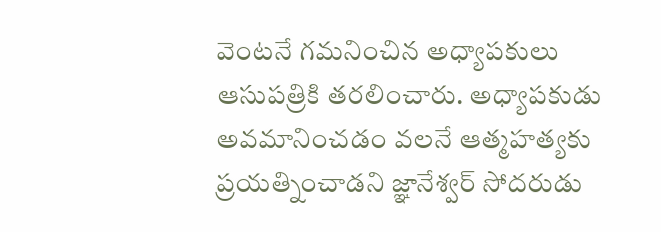వెంటనే గమనించిన అధ్యాపకులు ఆసుపత్రికి తరలించారు. అధ్యాపకుడు అవమానించడం వలనే ఆత్మహత్యకు ప్రయత్నించాడని జ్ఞానేశ్వర్ సోదరుడు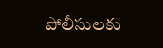పోలీసులకు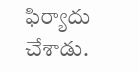ఫిర్యాదు చేశాడు.